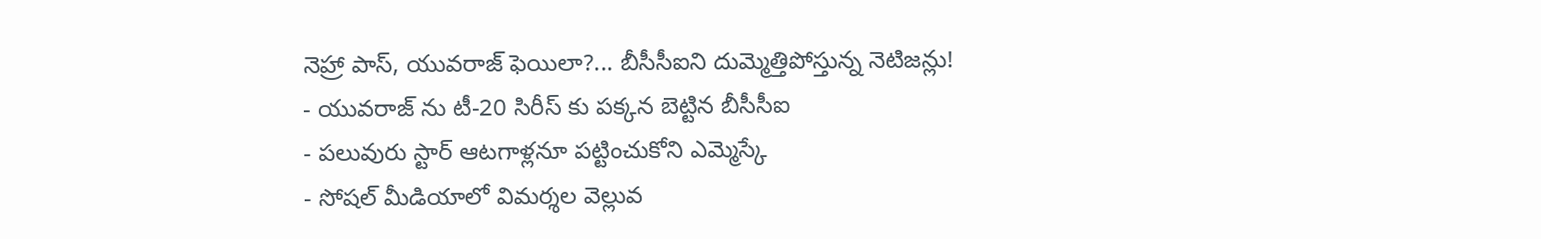నెహ్రా పాస్, యువరాజ్ ఫెయిలా?... బీసీసీఐని దుమ్మెత్తిపోస్తున్న నెటిజన్లు!
- యువరాజ్ ను టీ-20 సిరీస్ కు పక్కన బెట్టిన బీసీసీఐ
- పలువురు స్టార్ ఆటగాళ్లనూ పట్టించుకోని ఎమ్మెస్కే
- సోషల్ మీడియాలో విమర్శల వెల్లువ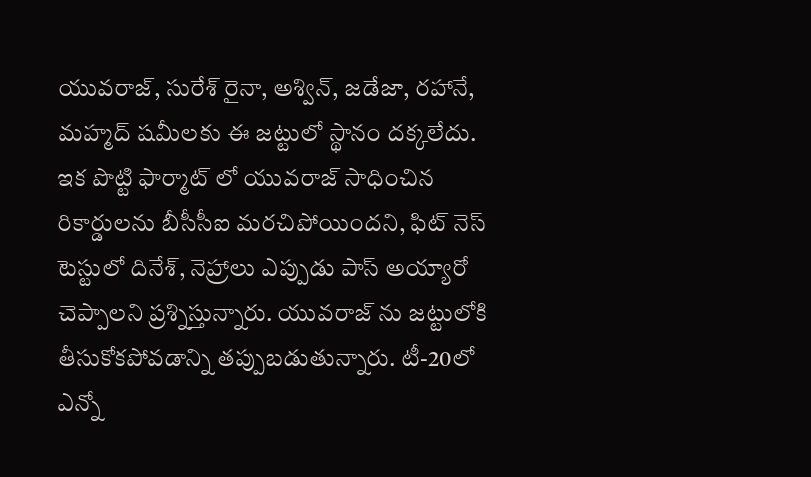యువరాజ్, సురేశ్ రైనా, అశ్విన్, జడేజా, రహానే, మహ్మద్ షమీలకు ఈ జట్టులో స్థానం దక్కలేదు. ఇక పొట్టి ఫార్మాట్ లో యువరాజ్ సాధించిన రికార్డులను బీసీసీఐ మరచిపోయిందని, ఫిట్ నెస్ టెస్టులో దినేశ్, నెహ్రాలు ఎప్పుడు పాస్ అయ్యారో చెప్పాలని ప్రశ్నిస్తున్నారు. యువరాజ్ ను జట్టులోకి తీసుకోకపోవడాన్ని తప్పుబడుతున్నారు. టీ-20లో ఎన్నో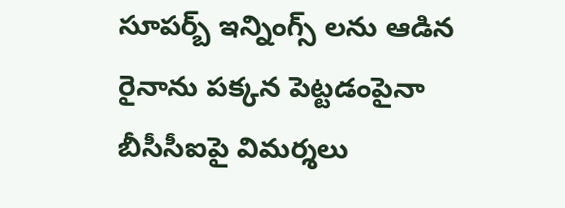సూపర్బ్ ఇన్నింగ్స్ లను ఆడిన రైనాను పక్కన పెట్టడంపైనా బీసీసీఐపై విమర్శలు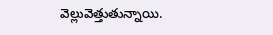వెల్లువెత్తుతున్నాయి.